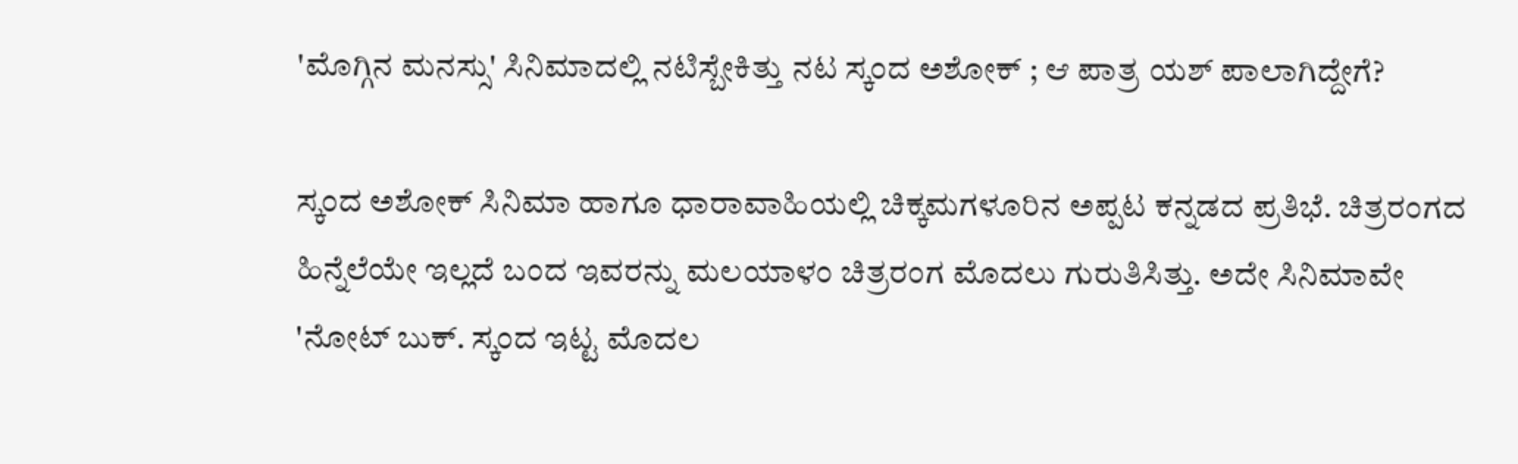'ಮೊಗ್ಗಿನ ಮನಸ್ಸು' ಸಿನಿಮಾದಲ್ಲಿ ನಟಿಸ್ಬೇಕಿತ್ತು ನಟ ಸ್ಕಂದ ಅಶೋಕ್ ; ಆ ಪಾತ್ರ ಯಶ್ ಪಾಲಾಗಿದ್ದೇಗೆ?

ಸ್ಕಂದ ಅಶೋಕ್ ಸಿನಿಮಾ ಹಾಗೂ ಧಾರಾವಾಹಿಯಲ್ಲಿ ಚಿಕ್ಕಮಗಳೂರಿನ ಅಪ್ಪಟ ಕನ್ನಡದ ಪ್ರತಿಭೆ. ಚಿತ್ರರಂಗದ ಹಿನ್ನೆಲೆಯೇ ಇಲ್ಲದೆ ಬಂದ ಇವರನ್ನು ಮಲಯಾಳಂ ಚಿತ್ರರಂಗ ಮೊದಲು ಗುರುತಿಸಿತ್ತು. ಅದೇ ಸಿನಿಮಾವೇ 'ನೋಟ್‌ ಬುಕ್. ಸ್ಕಂದ ಇಟ್ಟ ಮೊದಲ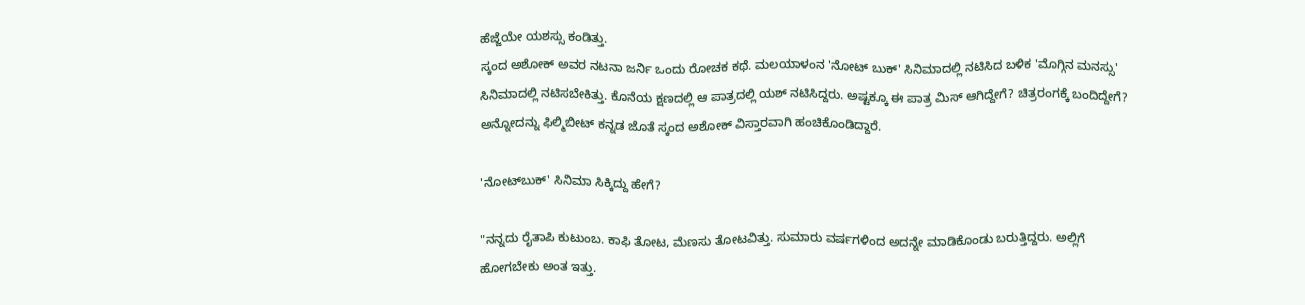ಹೆಜ್ಜೆಯೇ ಯಶಸ್ಸು ಕಂಡಿತ್ತು.
ಸ್ಕಂದ ಅಶೋಕ್ ಅವರ ನಟನಾ ಜರ್ನಿ ಒಂದು ರೋಚಕ ಕಥೆ. ಮಲಯಾಳಂನ 'ನೋಟ್ ಬುಕ್' ಸಿನಿಮಾದಲ್ಲಿ ನಟಿಸಿದ ಬಳಿಕ 'ಮೊಗ್ಗಿನ ಮನಸ್ಸು' ಸಿನಿಮಾದಲ್ಲಿ ನಟಿಸಬೇಕಿತ್ತು. ಕೊನೆಯ ಕ್ಷಣದಲ್ಲಿ ಆ ಪಾತ್ರದಲ್ಲಿ ಯಶ್ ನಟಿಸಿದ್ದರು. ಅಷ್ಟಕ್ಕೂ ಈ ಪಾತ್ರ ಮಿಸ್ ಆಗಿದ್ದೇಗೆ? ಚಿತ್ರರಂಗಕ್ಕೆ ಬಂದಿದ್ದೇಗೆ? ಅನ್ನೋದನ್ನು ಫಿಲ್ಮಿಬೀಟ್ ಕನ್ನಡ ಜೊತೆ ಸ್ಕಂದ ಅಶೋಕ್ ವಿಸ್ತಾರವಾಗಿ ಹಂಚಿಕೊಂಡಿದ್ದಾರೆ.

'ನೋಟ್‌ಬುಕ್' ಸಿನಿಮಾ ಸಿಕ್ಕಿದ್ದು ಹೇಗೆ?

"ನನ್ನದು ರೈತಾಪಿ ಕುಟುಂಬ. ಕಾಫಿ ತೋಟ, ಮೆಣಸು ತೋಟವಿತ್ತು. ಸುಮಾರು ವರ್ಷಗಳಿಂದ ಅದನ್ನೇ ಮಾಡಿಕೊಂಡು ಬರುತ್ತಿದ್ದರು. ಅಲ್ಲಿಗೆ ಹೋಗಬೇಕು ಅಂತ ಇತ್ತು.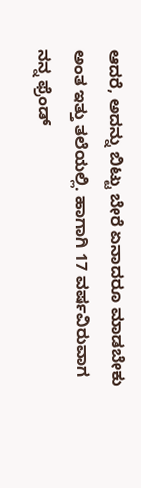ಆದರೆ, ಅದನ್ನು ಬಿಟ್ಟು ಬೇರೆ ಏನಾದರೂ ಮಾಡಬೇಕು ಅಂತ ಇತ್ತು ತಲೆಯಲ್ಲಿ. ಹಾಗಾಗಿ 17 ವರ್ಷವಿರುವಾಗ ನನ್ನ ಫ್ರೆಂಡ್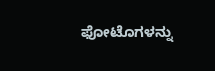ಫೋಟೊಗಳನ್ನು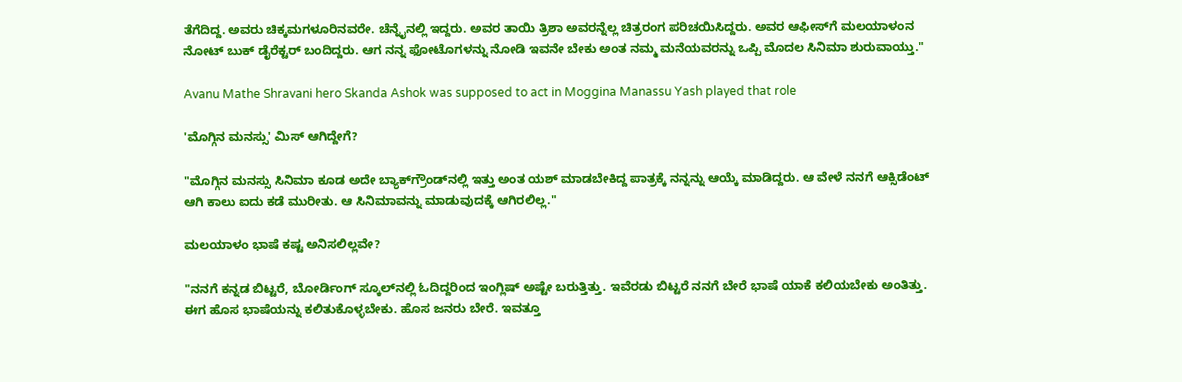ತೆಗೆದಿದ್ದ. ಅವರು ಚಿಕ್ಕಮಗಳೂರಿನವರೇ. ಚೆನ್ನೈನಲ್ಲಿ ಇದ್ದರು. ಅವರ ತಾಯಿ ತ್ರಿಶಾ ಅವರನ್ನೆಲ್ಲ ಚಿತ್ರರಂಗ ಪರಿಚಯಿಸಿದ್ದರು. ಅವರ ಆಫೀಸ್‌ಗೆ ಮಲಯಾಳಂನ ನೋಟ್‌ ಬುಕ್ ಡೈರೆಕ್ಟರ್‌ ಬಂದಿದ್ದರು. ಆಗ ನನ್ನ ಫೋಟೊಗಳನ್ನು ನೋಡಿ ಇವನೇ ಬೇಕು ಅಂತ ನಮ್ಮ ಮನೆಯವರನ್ನು ಒಪ್ಪಿ ಮೊದಲ ಸಿನಿಮಾ ಶುರುವಾಯ್ತು."

Avanu Mathe Shravani hero Skanda Ashok was supposed to act in Moggina Manassu Yash played that role

'ಮೊಗ್ಗಿನ ಮನಸ್ಸು' ಮಿಸ್ ಆಗಿದ್ದೇಗೆ?

"ಮೊಗ್ಗಿನ ಮನಸ್ಸು ಸಿನಿಮಾ ಕೂಡ ಅದೇ ಬ್ಯಾಕ್‌ಗ್ರೌಂಡ್‌ನಲ್ಲಿ ಇತ್ತು ಅಂತ ಯಶ್ ಮಾಡಬೇಕಿದ್ದ ಪಾತ್ರಕ್ಕೆ ನನ್ನನ್ನು ಆಯ್ಕೆ ಮಾಡಿದ್ದರು. ಆ ವೇಳೆ ನನಗೆ ಆಕ್ಸಿಡೆಂಟ್ ಆಗಿ ಕಾಲು ಐದು ಕಡೆ ಮುರೀತು. ಆ ಸಿನಿಮಾವನ್ನು ಮಾಡುವುದಕ್ಕೆ ಆಗಿರಲಿಲ್ಲ."

ಮಲಯಾಳಂ ಭಾಷೆ ಕಷ್ಟ ಅನಿಸಲಿಲ್ಲವೇ?

"ನನಗೆ ಕನ್ನಡ ಬಿಟ್ಟರೆ, ಬೋರ್ಡಿಂಗ್ ಸ್ಕೂಲ್‌ನಲ್ಲಿ ಓದಿದ್ದರಿಂದ ಇಂಗ್ಲಿಷ್ ಅಷ್ಟೇ ಬರುತ್ತಿತ್ತು. ಇವೆರಡು ಬಿಟ್ಟರೆ ನನಗೆ ಬೇರೆ ಭಾಷೆ ಯಾಕೆ ಕಲಿಯಬೇಕು ಅಂತಿತ್ತು. ಈಗ ಹೊಸ ಭಾಷೆಯನ್ನು ಕಲಿತುಕೊಳ್ಳಬೇಕು. ಹೊಸ ಜನರು ಬೇರೆ. ಇವತ್ತೂ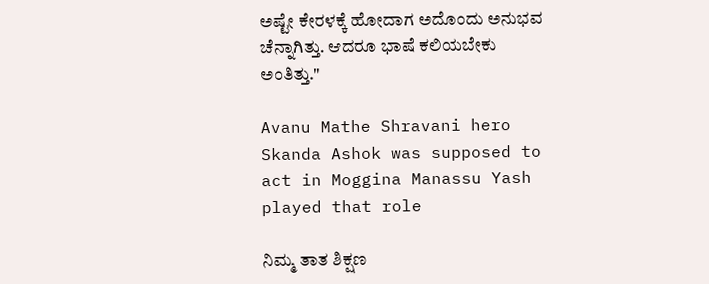ಅಷ್ಟೇ ಕೇರಳಕ್ಕೆ ಹೋದಾಗ ಅದೊಂದು ಅನುಭವ ಚೆನ್ನಾಗಿತ್ತು. ಆದರೂ ಭಾಷೆ ಕಲಿಯಬೇಕು ಅಂತಿತ್ತು."

Avanu Mathe Shravani hero Skanda Ashok was supposed to act in Moggina Manassu Yash played that role

ನಿಮ್ಮ ತಾತ ಶಿಕ್ಷಣ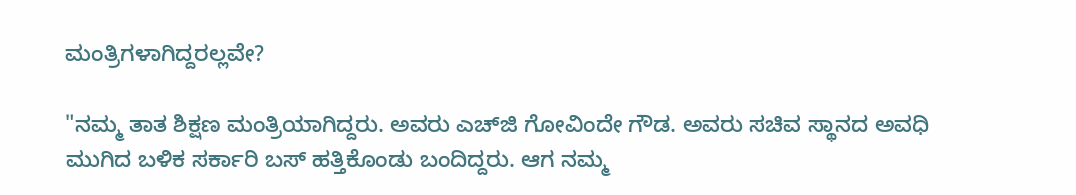ಮಂತ್ರಿಗಳಾಗಿದ್ದರಲ್ಲವೇ?

"ನಮ್ಮ ತಾತ ಶಿಕ್ಷಣ ಮಂತ್ರಿಯಾಗಿದ್ದರು. ಅವರು ಎಚ್‌ಜಿ ಗೋವಿಂದೇ ಗೌಡ. ಅವರು ಸಚಿವ ಸ್ಥಾನದ ಅವಧಿ ಮುಗಿದ ಬಳಿಕ ಸರ್ಕಾರಿ ಬಸ್ ಹತ್ತಿಕೊಂಡು ಬಂದಿದ್ದರು. ಆಗ ನಮ್ಮ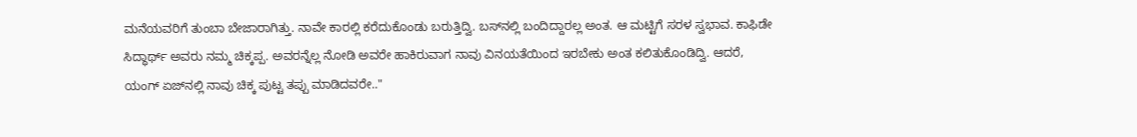ಮನೆಯವರಿಗೆ ತುಂಬಾ ಬೇಜಾರಾಗಿತ್ತು. ನಾವೇ ಕಾರಲ್ಲಿ ಕರೆದುಕೊಂಡು ಬರುತ್ತಿದ್ವಿ. ಬಸ್‌ನಲ್ಲಿ ಬಂದಿದ್ದಾರಲ್ಲ ಅಂತ. ಆ ಮಟ್ಟಿಗೆ ಸರಳ ಸ್ವಭಾವ. ಕಾಫಿಡೇ ಸಿದ್ಧಾರ್ಥ್ ಅವರು ನಮ್ಮ ಚಿಕ್ಕಪ್ಪ. ಅವರನ್ನೆಲ್ಲ ನೋಡಿ ಅವರೇ ಹಾಕಿರುವಾಗ ನಾವು ವಿನಯತೆಯಿಂದ ಇರಬೇಕು ಅಂತ ಕಲಿತುಕೊಂಡಿದ್ವಿ. ಆದರೆ, ಯಂಗ್ ಏಜ್‌ನಲ್ಲಿ ನಾವು ಚಿಕ್ಕ ಪುಟ್ಟ ತಪ್ಪು ಮಾಡಿದವರೇ.."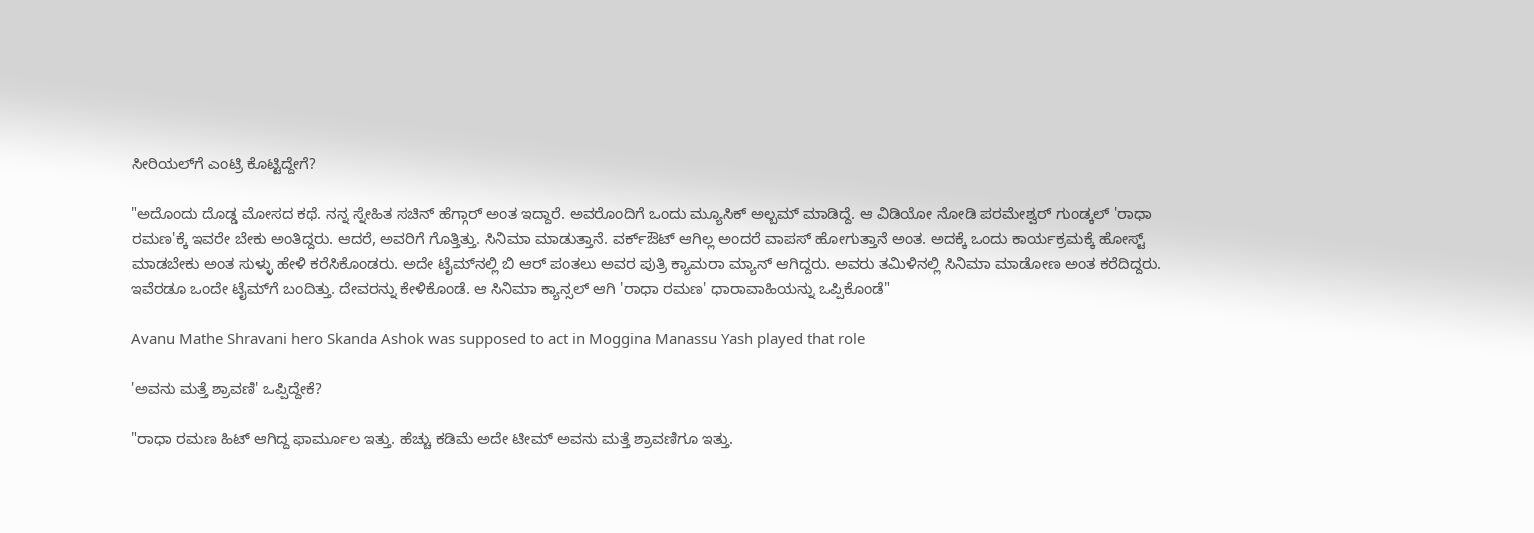ಸೀರಿಯಲ್‌ಗೆ ಎಂಟ್ರಿ ಕೊಟ್ಟಿದ್ದೇಗೆ?

"ಅದೊಂದು ದೊಡ್ಡ ಮೋಸದ ಕಥೆ. ನನ್ನ ಸ್ನೇಹಿತ ಸಚಿನ್ ಹೆಗ್ಗಾರ್ ಅಂತ ಇದ್ದಾರೆ. ಅವರೊಂದಿಗೆ ಒಂದು ಮ್ಯೂಸಿಕ್ ಅಲ್ಬಮ್ ಮಾಡಿದ್ದೆ. ಆ ವಿಡಿಯೋ ನೋಡಿ ಪರಮೇಶ್ವರ್ ಗುಂಡ್ಕಲ್ 'ರಾಧಾ ರಮಣ'ಕ್ಕೆ ಇವರೇ ಬೇಕು ಅಂತಿದ್ದರು. ಆದರೆ, ಅವರಿಗೆ ಗೊತ್ತಿತ್ತು. ಸಿನಿಮಾ ಮಾಡುತ್ತಾನೆ. ವರ್ಕ್‌ಔಟ್ ಆಗಿಲ್ಲ ಅಂದರೆ ವಾಪಸ್ ಹೋಗುತ್ತಾನೆ ಅಂತ. ಅದಕ್ಕೆ ಒಂದು ಕಾರ್ಯಕ್ರಮಕ್ಕೆ ಹೋಸ್ಟ್ ಮಾಡಬೇಕು ಅಂತ ಸುಳ್ಳು ಹೇಳಿ ಕರೆಸಿಕೊಂಡರು. ಅದೇ ಟೈಮ್‌ನಲ್ಲಿ ಬಿ ಆರ್ ಪಂತಲು ಅವರ ಪುತ್ರಿ ಕ್ಯಾಮರಾ ಮ್ಯಾನ್ ಆಗಿದ್ದರು. ಅವರು ತಮಿಳಿನಲ್ಲಿ ಸಿನಿಮಾ ಮಾಡೋಣ ಅಂತ ಕರೆದಿದ್ದರು. ಇವೆರಡೂ ಒಂದೇ ಟೈಮ್‌ಗೆ ಬಂದಿತ್ತು. ದೇವರನ್ನು ಕೇಳಿಕೊಂಡೆ. ಆ ಸಿನಿಮಾ ಕ್ಯಾನ್ಸಲ್ ಆಗಿ 'ರಾಧಾ ರಮಣ' ಧಾರಾವಾಹಿಯನ್ನು ಒಪ್ಪಿಕೊಂಡೆ"

Avanu Mathe Shravani hero Skanda Ashok was supposed to act in Moggina Manassu Yash played that role

'ಅವನು ಮತ್ತೆ ಶ್ರಾವಣಿ' ಒಪ್ಪಿದ್ದೇಕೆ?

"ರಾಧಾ ರಮಣ ಹಿಟ್ ಆಗಿದ್ದ ಫಾರ್ಮೂಲ ಇತ್ತು. ಹೆಚ್ಚು ಕಡಿಮೆ ಅದೇ ಟೀಮ್ ಅವನು ಮತ್ತೆ ಶ್ರಾವಣಿಗೂ ಇತ್ತು.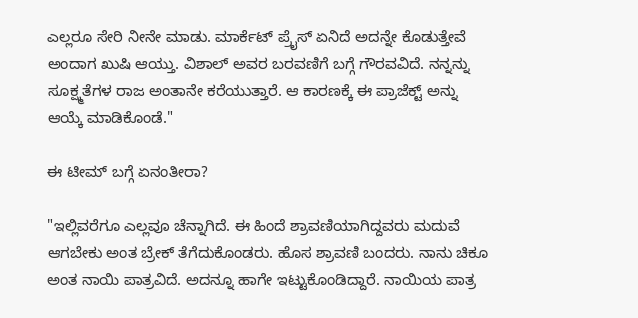ಎಲ್ಲರೂ ಸೇರಿ ನೀನೇ ಮಾಡು. ಮಾರ್ಕೆಟ್ ಪ್ರೈಸ್ ಏನಿದೆ ಅದನ್ನೇ ಕೊಡುತ್ತೇವೆ ಅಂದಾಗ ಖುಷಿ ಆಯ್ತು. ವಿಶಾಲ್ ಅವರ ಬರವಣಿಗೆ ಬಗ್ಗೆ ಗೌರವವಿದೆ. ನನ್ನನ್ನು ಸೂಕ್ಷ್ಮತೆಗಳ ರಾಜ ಅಂತಾನೇ ಕರೆಯುತ್ತಾರೆ. ಆ ಕಾರಣಕ್ಕೆ ಈ ಪ್ರಾಜೆಕ್ಟ್ ಅನ್ನು ಆಯ್ಕೆ ಮಾಡಿಕೊಂಡೆ."

ಈ ಟೀಮ್ ಬಗ್ಗೆ ಏನಂತೀರಾ?

"ಇಲ್ಲಿವರೆಗೂ ಎಲ್ಲವೂ ಚೆನ್ನಾಗಿದೆ. ಈ ಹಿಂದೆ ಶ್ರಾವಣಿಯಾಗಿದ್ದವರು ಮದುವೆ ಆಗಬೇಕು ಅಂತ ಬ್ರೇಕ್ ತೆಗೆದುಕೊಂಡರು. ಹೊಸ ಶ್ರಾವಣಿ ಬಂದರು. ನಾನು ಚಿಕೂ ಅಂತ ನಾಯಿ ಪಾತ್ರವಿದೆ. ಅದನ್ನೂ ಹಾಗೇ ಇಟ್ಟುಕೊಂಡಿದ್ದಾರೆ. ನಾಯಿಯ ಪಾತ್ರ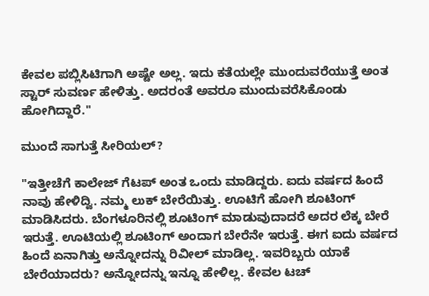ಕೇವಲ ಪಬ್ಲಿಸಿಟಿಗಾಗಿ ಅಷ್ಟೇ ಅಲ್ಲ. ಇದು ಕತೆಯಲ್ಲೇ ಮುಂದುವರೆಯುತ್ತೆ ಅಂತ ಸ್ಟಾರ್ ಸುವರ್ಣ ಹೇಳಿತ್ತು. ಅದರಂತೆ ಅವರೂ ಮುಂದುವರೆಸಿಕೊಂಡು ಹೋಗಿದ್ದಾರೆ."

ಮುಂದೆ ಸಾಗುತ್ತೆ ಸೀರಿಯಲ್?

"ಇತ್ತೀಚೆಗೆ ಕಾಲೇಜ್ ಗೆಟಪ್ ಅಂತ ಒಂದು ಮಾಡಿದ್ದರು. ಐದು ವರ್ಷದ ಹಿಂದೆ ನಾವು ಹೇಳಿದ್ವಿ. ನಮ್ಮ ಲುಕ್ ಬೇರೆಯಿತ್ತು. ಊಟಿಗೆ ಹೋಗಿ ಶೂಟಿಂಗ್ ಮಾಡಿಸಿದರು. ಬೆಂಗಳೂರಿನಲ್ಲಿ ಶೂಟಿಂಗ್ ಮಾಡುವುದಾದರೆ ಅದರ ಲೆಕ್ಕ ಬೇರೆ ಇರುತ್ತೆ. ಊಟಿಯಲ್ಲಿ ಶೂಟಿಂಗ್ ಅಂದಾಗ ಬೇರೆನೇ ಇರುತ್ತೆ. ಈಗ ಐದು ವರ್ಷದ ಹಿಂದೆ ಏನಾಗಿತ್ತು ಅನ್ನೋದನ್ನು ರಿವೀಲ್ ಮಾಡಿಲ್ಲ. ಇವರಿಬ್ಬರು ಯಾಕೆ ಬೇರೆಯಾದರು? ಅನ್ನೋದನ್ನು ಇನ್ನೂ ಹೇಳಿಲ್ಲ. ಕೇವಲ ಟಚ್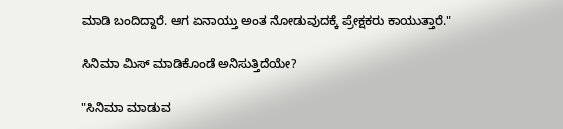ಮಾಡಿ ಬಂದಿದ್ದಾರೆ. ಆಗ ಏನಾಯ್ತು ಅಂತ ನೋಡುವುದಕ್ಕೆ ಪ್ರೇಕ್ಷಕರು ಕಾಯುತ್ತಾರೆ."

ಸಿನಿಮಾ ಮಿಸ್ ಮಾಡಿಕೊಂಡೆ ಅನಿಸುತ್ತಿದೆಯೇ?

"ಸಿನಿಮಾ ಮಾಡುವ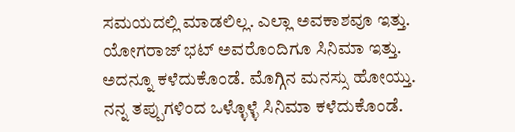ಸಮಯದಲ್ಲಿ ಮಾಡಲಿಲ್ಲ. ಎಲ್ಲಾ ಅವಕಾಶವೂ ಇತ್ತು. ಯೋಗರಾಜ್ ಭಟ್ ಅವರೊಂದಿಗೂ ಸಿನಿಮಾ ಇತ್ತು. ಅದನ್ನೂ ಕಳೆದುಕೊಂಡೆ. ಮೊಗ್ಗಿನ ಮನಸ್ಸು ಹೋಯ್ತು. ನನ್ನ ತಪ್ಪುಗಳಿಂದ ಒಳ್ಳೊಳ್ಳೆ ಸಿನಿಮಾ ಕಳೆದುಕೊಂಡೆ.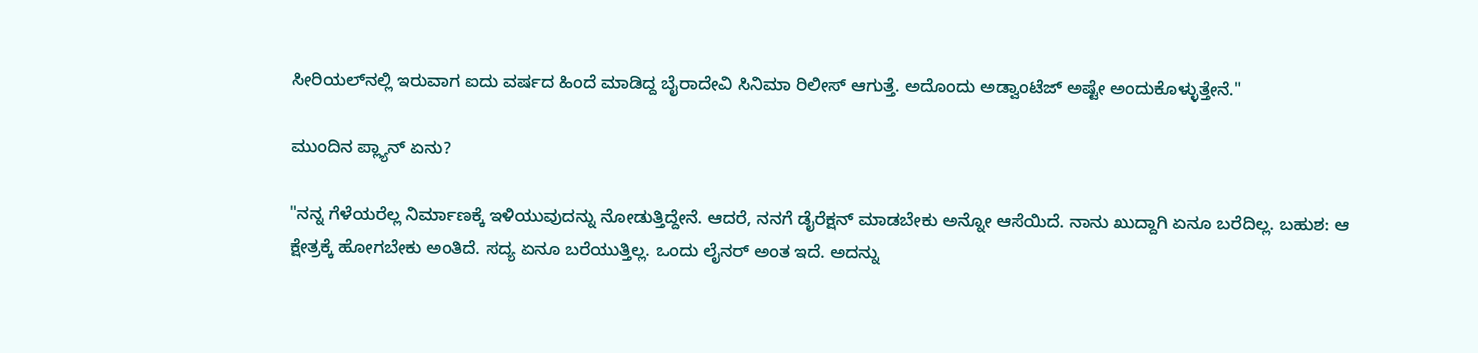ಸೀರಿಯಲ್‌ನಲ್ಲಿ ಇರುವಾಗ ಐದು ವರ್ಷದ ಹಿಂದೆ ಮಾಡಿದ್ದ ಬೈರಾದೇವಿ ಸಿನಿಮಾ ರಿಲೀಸ್ ಆಗುತ್ತೆ. ಅದೊಂದು ಅಡ್ವಾಂಟೆಜ್ ಅಷ್ಟೇ ಅಂದುಕೊಳ್ಳುತ್ತೇನೆ."

ಮುಂದಿನ ಪ್ಲ್ಯಾನ್ ಏನು?

"ನನ್ನ ಗೆಳೆಯರೆಲ್ಲ ನಿರ್ಮಾಣಕ್ಕೆ ಇಳಿಯುವುದನ್ನು ನೋಡುತ್ತಿದ್ದೇನೆ. ಆದರೆ, ನನಗೆ ಡೈರೆಕ್ಷನ್ ಮಾಡಬೇಕು ಅನ್ನೋ ಆಸೆಯಿದೆ. ನಾನು ಖುದ್ದಾಗಿ ಏನೂ ಬರೆದಿಲ್ಲ. ಬಹುಶ: ಆ ಕ್ಷೇತ್ರಕ್ಕೆ ಹೋಗಬೇಕು ಅಂತಿದೆ. ಸದ್ಯ ಏನೂ ಬರೆಯುತ್ತಿಲ್ಲ. ಒಂದು ಲೈನರ್ ಅಂತ ಇದೆ. ಅದನ್ನು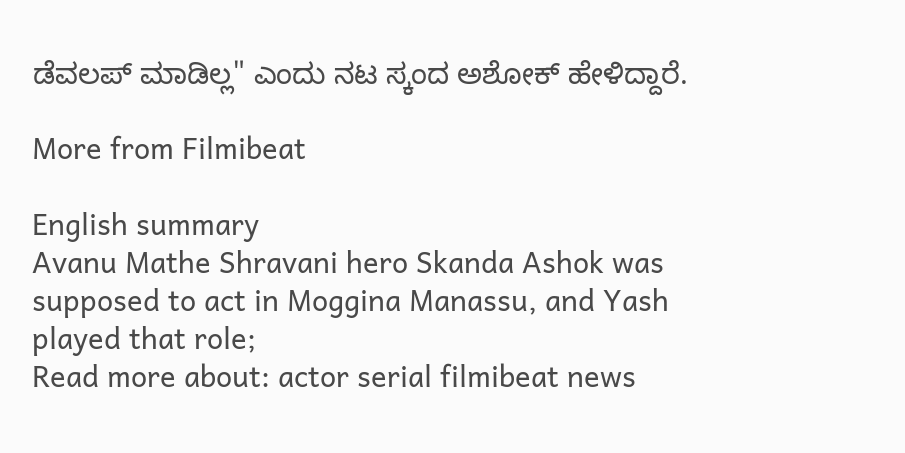ಡೆವಲಪ್ ಮಾಡಿಲ್ಲ" ಎಂದು ನಟ ಸ್ಕಂದ ಅಶೋಕ್ ಹೇಳಿದ್ದಾರೆ.

More from Filmibeat

English summary
Avanu Mathe Shravani hero Skanda Ashok was supposed to act in Moggina Manassu, and Yash played that role;
Read more about: actor serial filmibeat news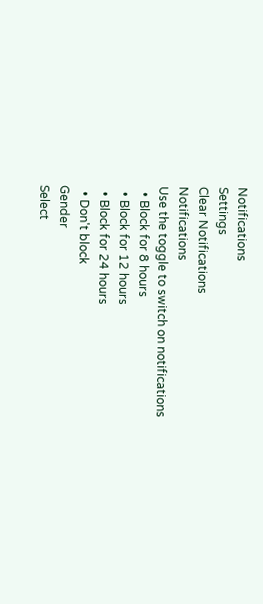Notifications
Settings
Clear Notifications
Notifications
Use the toggle to switch on notifications
  • Block for 8 hours
  • Block for 12 hours
  • Block for 24 hours
  • Don't block
Gender
Select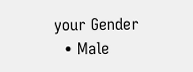your Gender
  • Male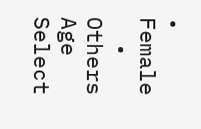• Female
  • Others
Age
Select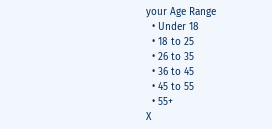your Age Range
  • Under 18
  • 18 to 25
  • 26 to 35
  • 36 to 45
  • 45 to 55
  • 55+
X